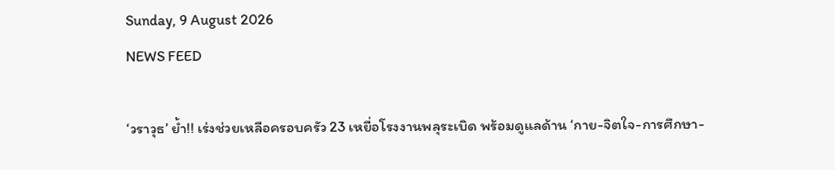Sunday, 9 August 2026
NEWS FEED

‘วราวุธ’ ย้ำ!! เร่งช่วยเหลือครอบครัว 23 เหยื่อโรงงานพลุระเบิด พร้อมดูแลด้าน ‘กาย-จิตใจ-การศึกษา-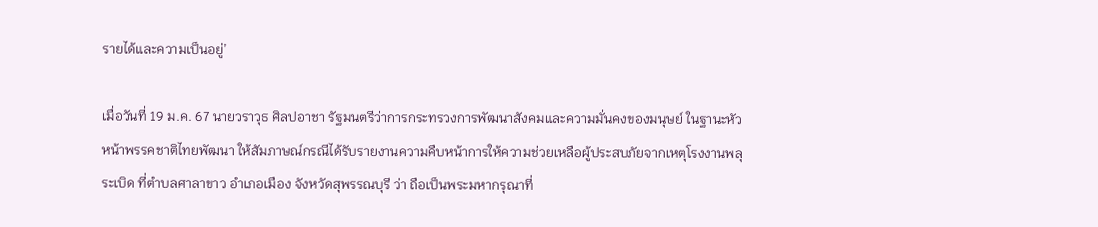รายได้และความเป็นอยู่’

เมื่อวันที่ 19 ม.ค. 67 นายวราวุธ ศิลปอาชา รัฐมนตรีว่าการกระทรวงการพัฒนาสังคมและความมั่นคงของมนุษย์ ในฐานะหัวหน้าพรรคชาติไทยพัฒนา ให้สัมภาษณ์กรณีได้รับรายงานความคืบหน้าการให้ความช่วยเหลือผู้ประสบภัยจากเหตุโรงงานพลุระเบิด ที่ตำบลศาลาขาว อำเภอเมือง จังหวัดสุพรรณบุรี ว่า ถือเป็นพระมหากรุณาที่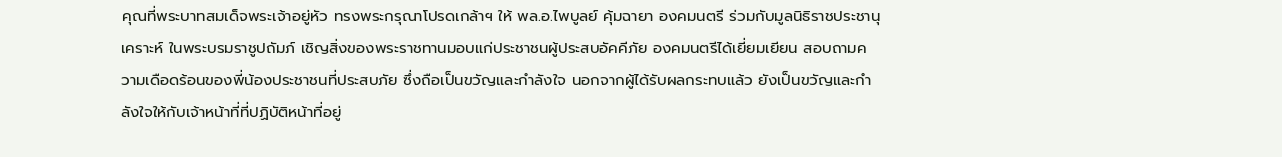คุณที่พระบาทสมเด็จพระเจ้าอยู่หัว ทรงพระกรุณาโปรดเกล้าฯ ให้ พล.อ.ไพบูลย์ คุ้มฉายา องคมนตรี ร่วมกับมูลนิธิราชประชานุเคราะห์ ในพระบรมราชูปถัมภ์ เชิญสิ่งของพระราชทานมอบแก่ประชาชนผู้ประสบอัคคีภัย องคมนตรีได้เยี่ยมเยียน สอบถามความเดือดร้อนของพี่น้องประชาชนที่ประสบภัย ซึ่งถือเป็นขวัญและกำลังใจ นอกจากผู้ได้รับผลกระทบแล้ว ยังเป็นขวัญและกำลังใจให้กับเจ้าหน้าที่ที่ปฏิบัติหน้าที่อยู่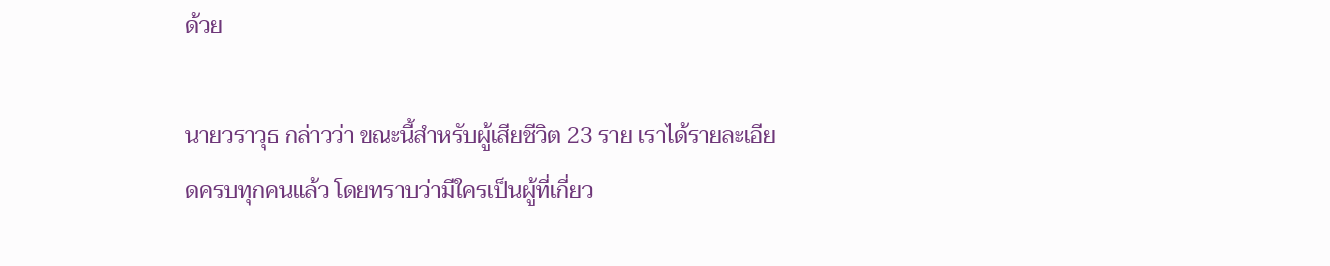ด้วย

นายวราวุธ กล่าวว่า ขณะนี้สำหรับผู้เสียชีวิต 23 ราย เราได้รายละเอียดครบทุกคนแล้ว โดยทราบว่ามีใครเป็นผู้ที่เกี่ยว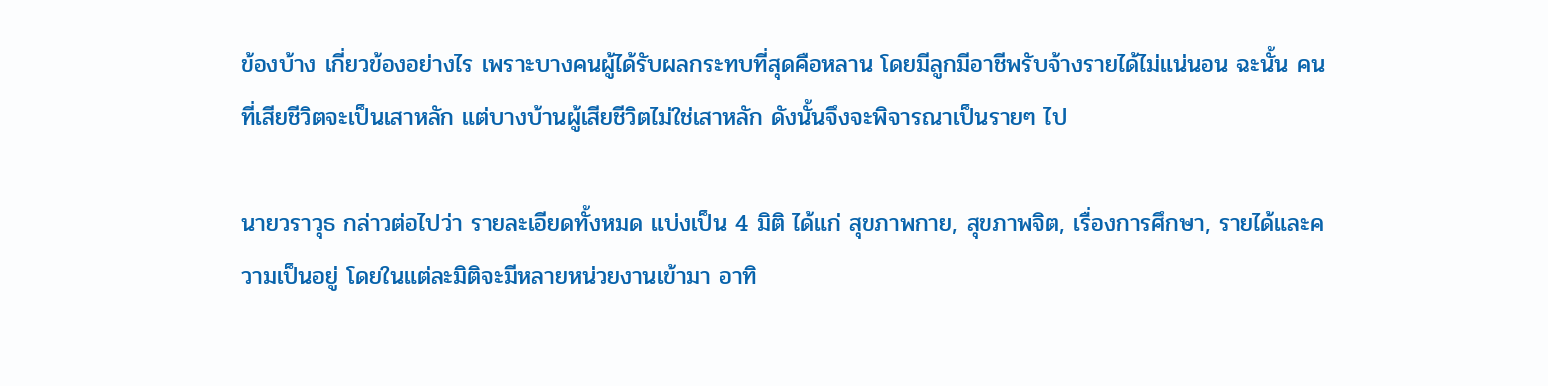ข้องบ้าง เกี่ยวข้องอย่างไร เพราะบางคนผู้ได้รับผลกระทบที่สุดคือหลาน โดยมีลูกมีอาชีพรับจ้างรายได้ไม่แน่นอน ฉะนั้น คนที่เสียชีวิตจะเป็นเสาหลัก แต่บางบ้านผู้เสียชีวิตไม่ใช่เสาหลัก ดังนั้นจึงจะพิจารณาเป็นรายๆ ไป

นายวราวุธ กล่าวต่อไปว่า รายละเอียดทั้งหมด แบ่งเป็น 4 มิติ ได้แก่ สุขภาพกาย, สุขภาพจิต, เรื่องการศึกษา, รายได้และความเป็นอยู่ โดยในแต่ละมิติจะมีหลายหน่วยงานเข้ามา อาทิ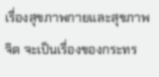เรื่องสุขภาพกายและสุขภาพจิต จะเป็นเรื่องของกระทร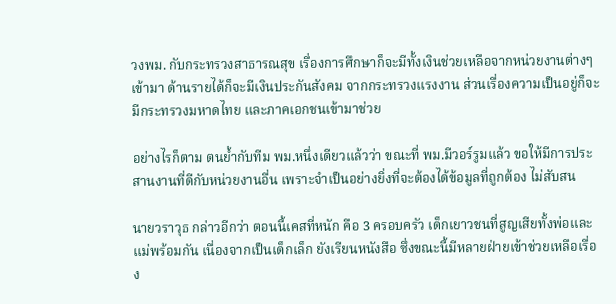วงพม. กับกระทรวงสาธารณสุข เรื่องการศึกษาก็จะมีทั้งเงินช่วยเหลือจากหน่วยงานต่างๆ เข้ามา ด้านรายได้ก็จะมีเงินประกันสังคม จากกระทรวงแรงงาน ส่วนเรื่องความเป็นอยู่ก็จะมีกระทรวงมหาดไทย และภาคเอกชนเข้ามาช่วย

อย่างไรก็ตาม ตนย้ำกับทีม พม.หนึ่งเดียวแล้วว่า ขณะที่ พม.มีวอร์รูมแล้ว ขอให้มีการประสานงานที่ดีกับหน่วยงานอื่น เพราะจำเป็นอย่างยิ่งที่จะต้องได้ข้อมูลที่ถูกต้อง ไม่สับสน

นายวราวุธ กล่าวอีกว่า ตอนนี้เคสที่หนัก คือ 3 ครอบครัว เด็กเยาวชนที่สูญเสียทั้งพ่อและแม่พร้อมกัน เนื่องจากเป็นเด็กเล็ก ยังเรียนหนังสือ ซึ่งขณะนี้มีหลายฝ่ายเข้าช่วยเหลือเรื่อง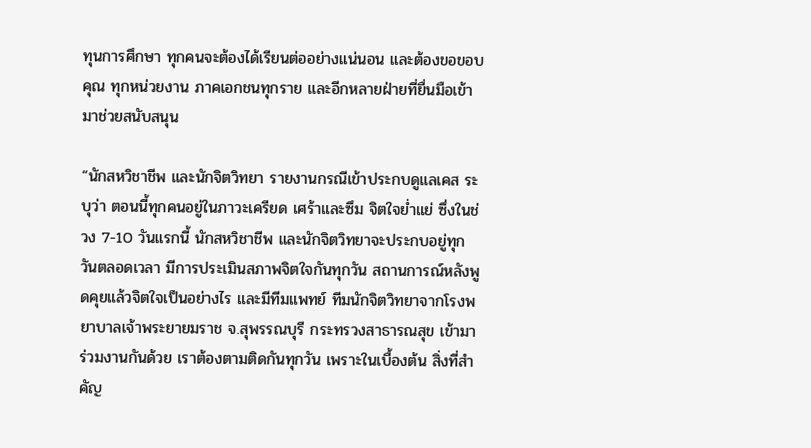ทุนการศึกษา ทุกคนจะต้องได้เรียนต่ออย่างแน่นอน และต้องขอขอบคุณ ทุกหน่วยงาน ภาคเอกชนทุกราย และอีกหลายฝ่ายที่ยื่นมือเข้ามาช่วยสนับสนุน

“นักสหวิชาชีพ และนักจิตวิทยา รายงานกรณีเข้าประกบดูแลเคส ระบุว่า ตอนนี้ทุกคนอยู่ในภาวะเครียด เศร้าและซึม จิตใจย่ำแย่ ซึ่งในช่วง 7-10 วันแรกนี้ นักสหวิชาชีพ และนักจิตวิทยาจะประกบอยู่ทุกวันตลอดเวลา มีการประเมินสภาพจิตใจกันทุกวัน สถานการณ์หลังพูดคุยแล้วจิตใจเป็นอย่างไร และมีทีมแพทย์ ทีมนักจิตวิทยาจากโรงพยาบาลเจ้าพระยายมราช จ.สุพรรณบุรี กระทรวงสาธารณสุข เข้ามาร่วมงานกันด้วย เราต้องตามติดกันทุกวัน เพราะในเบื้องต้น สิ่งที่สำคัญ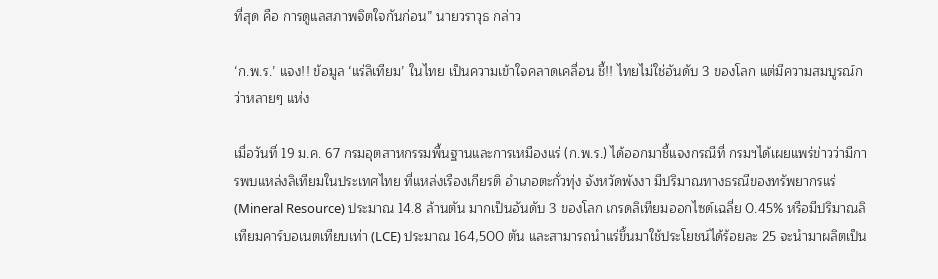ที่สุด คือ การดูแลสภาพจิตใจกันก่อน” นายวราวุธ กล่าว

‘ก.พ.ร.’ แจง!! ข้อมูล ‘แร่ลิเทียม’ ในไทย เป็นความเข้าใจคลาดเคลื่อน ชี้!! ไทยไม่ใช่อันดับ 3 ของโลก แต่มีความสมบูรณ์กว่าหลายๆ แห่ง

เมื่อวันที่ 19 ม.ค. 67 กรมอุตสาหกรรมพื้นฐานและการเหมืองแร่ (ก.พ.ร.) ได้ออกมาชี้แจงกรณีที่ กรมฯได้เผยแพร่ข่าวว่ามีการพบแหล่งลิเทียมในประเทศไทย ที่แหล่งเรืองเกียรติ อำเภอตะกั่วทุ่ง จังหวัดพังงา มีปริมาณทางธรณีของทรัพยากรแร่ (Mineral Resource) ประมาณ 14.8 ล้านตัน มากเป็นอันดับ 3 ของโลก เกรดลิเทียมออกไซด์เฉลี่ย 0.45% หรือมีปริมาณลิเทียมคาร์บอเนตเทียบเท่า (LCE) ประมาณ 164,500 ตัน และสามารถนำแร่ขึ้นมาใช้ประโยชน์ได้ร้อยละ 25 จะนำมาผลิตเป็น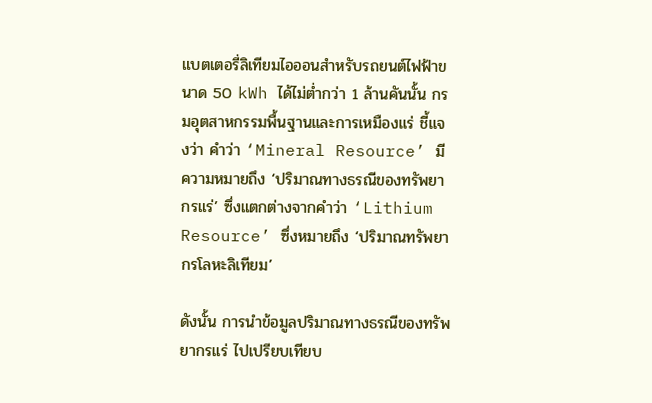แบตเตอรี่ลิเทียมไอออนสำหรับรถยนต์ไฟฟ้าขนาด 50 kWh ได้ไม่ต่ำกว่า 1 ล้านคันนั้น กรมอุตสาหกรรมพื้นฐานและการเหมืองแร่ ชี้แจงว่า คำว่า ‘Mineral Resource’ มีความหมายถึง ‘ปริมาณทางธรณีของทรัพยากรแร่’ ซึ่งแตกต่างจากคำว่า ‘Lithium Resource’ ซึ่งหมายถึง ‘ปริมาณทรัพยากรโลหะลิเทียม’

ดังนั้น การนำข้อมูลปริมาณทางธรณีของทรัพยากรแร่ ไปเปรียบเทียบ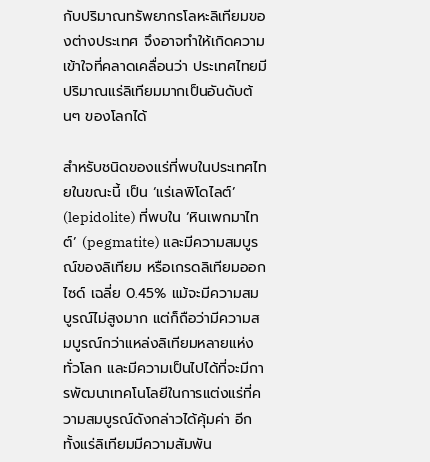กับปริมาณทรัพยากรโลหะลิเทียมของต่างประเทศ จึงอาจทำให้เกิดความเข้าใจที่คลาดเคลื่อนว่า ประเทศไทยมีปริมาณแร่ลิเทียมมากเป็นอันดับต้นๆ ของโลกได้

สำหรับชนิดของแร่ที่พบในประเทศไทยในขณะนี้ เป็น ‘แร่เลพิโดไลต์’ (lepidolite) ที่พบใน ‘หินเพกมาไทต์’ (pegmatite) และมีความสมบูรณ์ของลิเทียม หรือเกรดลิเทียมออกไซด์ เฉลี่ย 0.45% แม้จะมีความสมบูรณ์ไม่สูงมาก แต่ก็ถือว่ามีความสมบูรณ์กว่าแหล่งลิเทียมหลายแห่งทั่วโลก และมีความเป็นไปได้ที่จะมีการพัฒนาเทคโนโลยีในการแต่งแร่ที่ความสมบูรณ์ดังกล่าวได้คุ้มค่า อีกทั้งแร่ลิเทียมมีความสัมพัน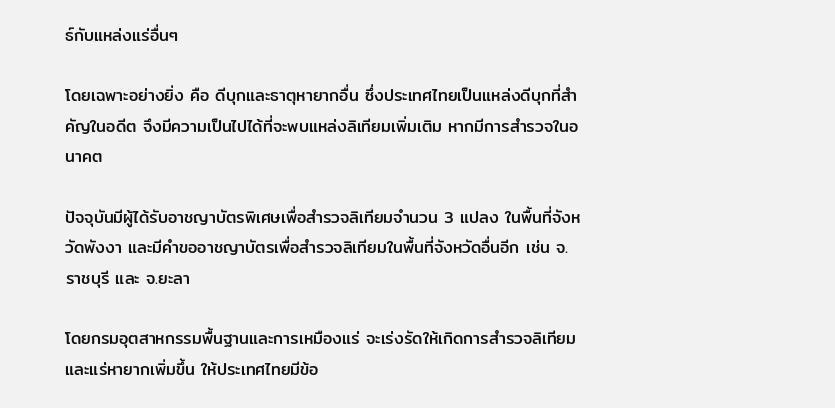ธ์กับแหล่งแร่อื่นๆ

โดยเฉพาะอย่างยิ่ง คือ ดีบุกและธาตุหายากอื่น ซึ่งประเทศไทยเป็นแหล่งดีบุกที่สำคัญในอดีต จึงมีความเป็นไปได้ที่จะพบแหล่งลิเทียมเพิ่มเติม หากมีการสำรวจในอนาคต

ปัจจุบันมีผู้ได้รับอาชญาบัตรพิเศษเพื่อสำรวจลิเทียมจำนวน 3 แปลง ในพื้นที่จังหวัดพังงา และมีคำขออาชญาบัตรเพื่อสำรวจลิเทียมในพื้นที่จังหวัดอื่นอีก เช่น จ.ราชบุรี และ จ.ยะลา

โดยกรมอุตสาหกรรมพื้นฐานและการเหมืองแร่ จะเร่งรัดให้เกิดการสำรวจลิเทียมและแร่หายากเพิ่มขึ้น ให้ประเทศไทยมีข้อ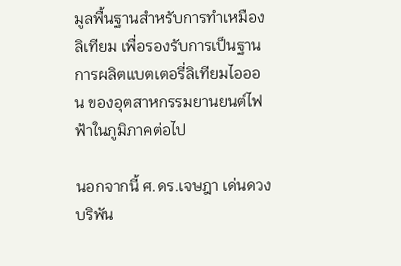มูลพื้นฐานสำหรับการทำเหมืองลิเทียม เพื่อรองรับการเป็นฐานการผลิตแบตเตอรี่ลิเทียมไอออน ของอุตสาหกรรมยานยนต์ไฟฟ้าในภูมิภาคต่อไป

นอกจากนี้ ศ.ดร.เจษฎา เด่นดวงบริพัน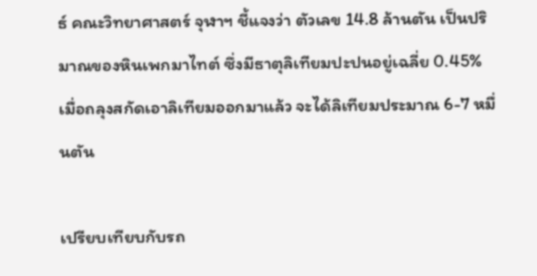ธ์ คณะวิทยาศาสตร์ จุฬาฯ ชี้แจงว่า ตัวเลข 14.8 ล้านตัน เป็นปริมาณของหินเพกมาไทต์ ซึ่งมีธาตุลิเทียมปะปนอยู่เฉลี่ย 0.45% เมื่อถลุงสกัดเอาลิเทียมออกมาแล้ว จะได้ลิเทียมประมาณ 6-7 หมื่นตัน

เปรียบเทียบกับรถ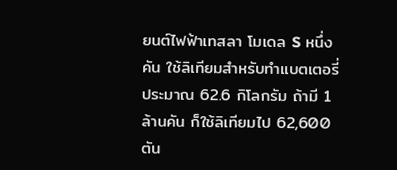ยนต์ไฟฟ้าเทสลา โมเดล S หนึ่งคัน ใช้ลิเทียมสำหรับทำแบตเตอรี่ประมาณ 62.6 กิโลกรัม ถ้ามี 1 ล้านคัน ก็ใช้ลิเทียมไป 62,600 ตัน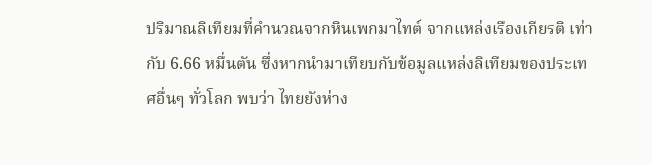ปริมาณลิเทียมที่คำนวณจากหินเพกมาไทต์ จากแหล่งเรืองเกียรติ เท่ากับ 6.66 หมื่นตัน ซึ่งหากนำมาเทียบกับข้อมูลแหล่งลิเทียมของประเทศอื่นๆ ทั่วโลก พบว่า ไทยยังห่าง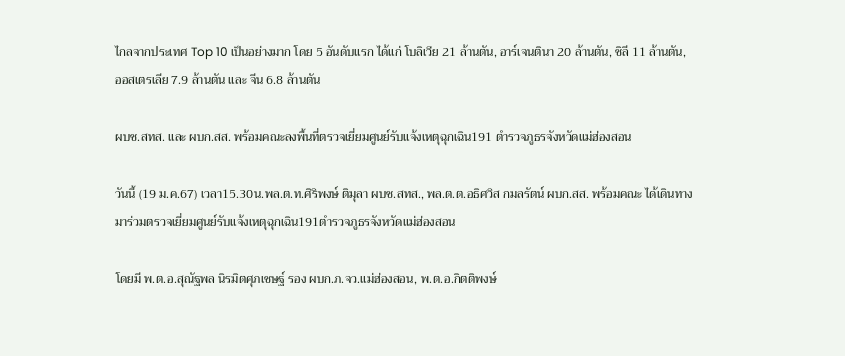ไกลจากประเทศ Top 10 เป็นอย่างมาก โดย 5 อันดับแรก ได้แก่ โบลิเวีย 21 ล้านตัน, อาร์เจนตินา 20 ล้านตัน, ชิลี 11 ล้านตัน, ออสเตรเลีย 7.9 ล้านตัน และ จีน 6.8 ล้านตัน

ผบช.สทส. และ ผบก.สส. พร้อมคณะลงพื้นที่ตรวจเยี่ยมศูนย์รับแจ้งเหตุฉุกเฉิน191 ตำรวจภูธรจังหวัดแม่ฮ่องสอน

วันนี้ (19 ม.ค.67) เวลา15.30น.พล.ต.ท.ศิริพงษ์ ติมุลา ผบช.สทส., พล.ต.ต.อธิศวิส กมลรัตน์ ผบก.สส. พร้อมคณะ ได้เดินทางมาร่วมตรวจเยี่ยมศูนย์รับแจ้งเหตุฉุกเฉิน191ตำรวจภูธรจังหวัดแม่ฮ่องสอน

โดยมี พ.ต.อ.สุณัฐพล นิรมิตศุภเชษฐ์ รอง ผบก.ภ.จว.แม่ฮ่องสอน, พ.ต.อ.กิตติพงษ์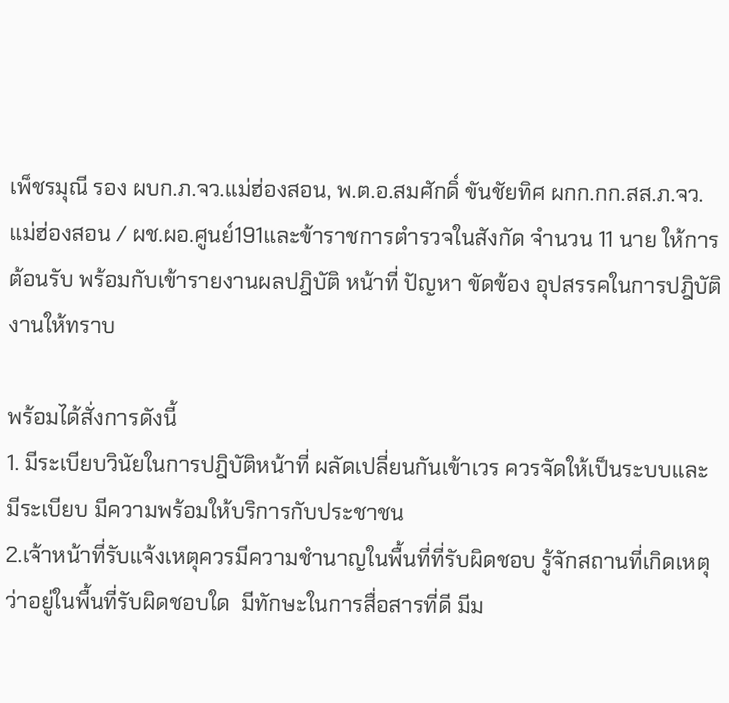เพ็ชรมุณี รอง ผบก.ภ.จว.แม่ฮ่องสอน, พ.ต.อ.สมศักดิ์ ขันชัยทิศ ผกก.กก.สส.ภ.จว.แม่ฮ่องสอน / ผช.ผอ.ศูนย์191และข้าราชการตำรวจในสังกัด จำนวน 11 นาย ให้การต้อนรับ พร้อมกับเข้ารายงานผลปฎิบัติ หน้าที่ ปัญหา ขัดข้อง อุปสรรคในการปฎิบัติงานให้ทราบ

พร้อมได้สั่งการดังนี้
1. มีระเบียบวินัยในการปฎิบัติหน้าที่ ผลัดเปลี่ยนกันเข้าเวร ควรจัดให้เป็นระบบและมีระเบียบ มีความพร้อมให้บริการกับประชาชน
2.เจ้าหน้าที่รับแจ้งเหตุควรมีความชำนาญในพื้นที่ที่รับผิดชอบ รู้จักสถานที่เกิดเหตุว่าอยู่ในพื้นที่รับผิดชอบใด  มีทักษะในการสื่อสารที่ดี มีม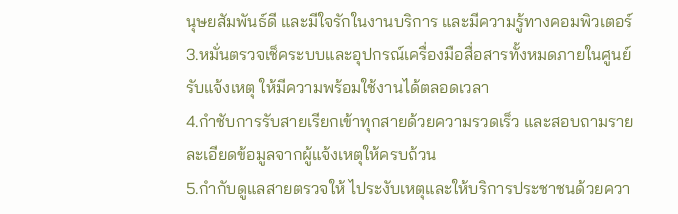นุษยสัมพันธ์ดี และมีใจรักในงานบริการ และมีความรู้ทางคอมพิวเตอร์
3.หมั่นตรวจเช็คระบบและอุปกรณ์เครื่องมือสื่อสารทั้งหมดภายในศูนย์รับแจ้งเหตุ ให้มีความพร้อมใช้งานได้ตลอดเวลา
4.กำชับการรับสายเรียกเข้าทุกสายด้วยความรวดเร็ว และสอบถามรายละเอียดข้อมูลจากผู้แจ้งเหตุให้ครบถ้วน
5.กำกับดูแลสายตรวจให้ ไประงับเหตุและให้บริการประชาชนด้วยควา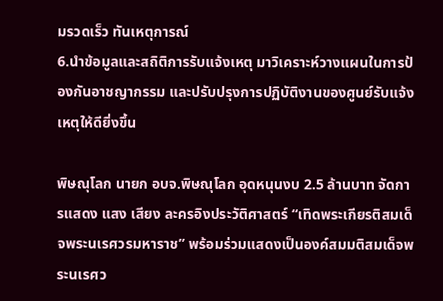มรวดเร็ว ทันเหตุการณ์
6.นำข้อมูลและสถิติการรับแจ้งเหตุ มาวิเคราะห์วางแผนในการป้องกันอาชญากรรม และปรับปรุงการปฏิบัติงานของศูนย์รับแจ้งเหตุให้ดียิ่งขึ้น

พิษณุโลก นายก อบจ.พิษณุโลก อุดหนุนงบ 2.5 ล้านบาท จัดการแสดง แสง เสียง ละครอิงประวัติศาสตร์ “เทิดพระเกียรติสมเด็จพระนเรศวรมหาราช” พร้อมร่วมแสดงเป็นองค์สมมติสมเด็จพระนเรศว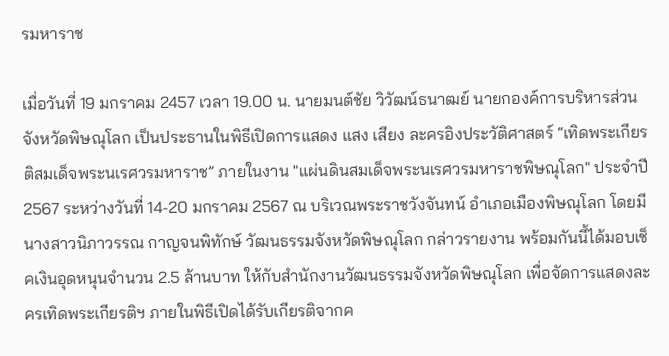รมหาราช

เมื่อวันที่ 19 มกราคม 2457 เวลา 19.00 น. นายมนต์ชัย วิวัฒน์ธนาฒย์ นายกองค์การบริหารส่วนจังหวัดพิษณุโลก เป็นประธานในพิธีเปิดการแสดง แสง เสียง ละครอิงประวัติศาสตร์ “เทิดพระเกียรติสมเด็จพระนเรศวรมหาราช” ภายในงาน "แผ่นดินสมเด็จพระนเรศวรมหาราชพิษณุโลก" ประจำปี 2567 ระหว่างวันที่ 14-20 มกราคม 2567 ณ บริเวณพระราชวังจันทน์ อำเภอเมืองพิษณุโลก โดยมี นางสาวนิภาวรรณ กาญจนพิทักษ์ วัฒนธรรมจังหวัดพิษณุโลก กล่าวรายงาน พร้อมกันนี้ได้มอบเช็คเงินอุดหนุนจำนวน 2.5 ล้านบาท ให้กับสำนักงานวัฒนธรรมจังหวัดพิษณุโลก เพื่อจัดการแสดงละครเทิดพระเกียรติฯ ภายในพิธีเปิดได้รับเกียรติจากค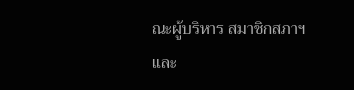ณะผู้บริหาร สมาชิกสภาฯ และ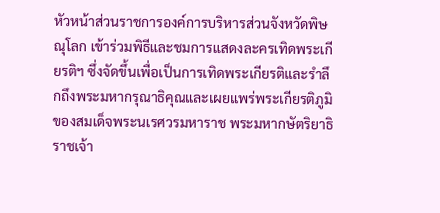หัวหน้าส่วนราชการองค์การบริหารส่วนจังหวัดพิษณุโลก เข้าร่วมพิธีและชมการแสดงละครเทิดพระเกียรติฯ ซึ่งจัดขึ้นเพื่อเป็นการเทิดพระเกียรติและรำลึกถึงพระมหากรุณาธิคุณและเผยแพร่พระเกียรติภูมิของสมเด็จพระนเรศวรมหาราช พระมหากษัตริยาธิราชเจ้า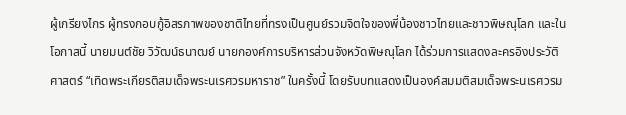ผู้เกรียงไกร ผู้ทรงกอบกู้อิสรภาพของชาติไทยที่ทรงเป็นศูนย์รวมจิตใจของพี่น้องชาวไทยและชาวพิษณุโลก และในโอกาสนี้ นายมนต์ชัย วิวัฒน์ธนาฒย์ นายกองค์การบริหารส่วนจังหวัดพิษณุโลก ได้ร่วมการแสดงละครอิงประวัติศาสตร์ “เทิดพระเกียรติสมเด็จพระนเรศวรมหาราช” ในครั้งนี้ โดยรับบทแสดงเป็นองค์สมมติสมเด็จพระนเรศวรม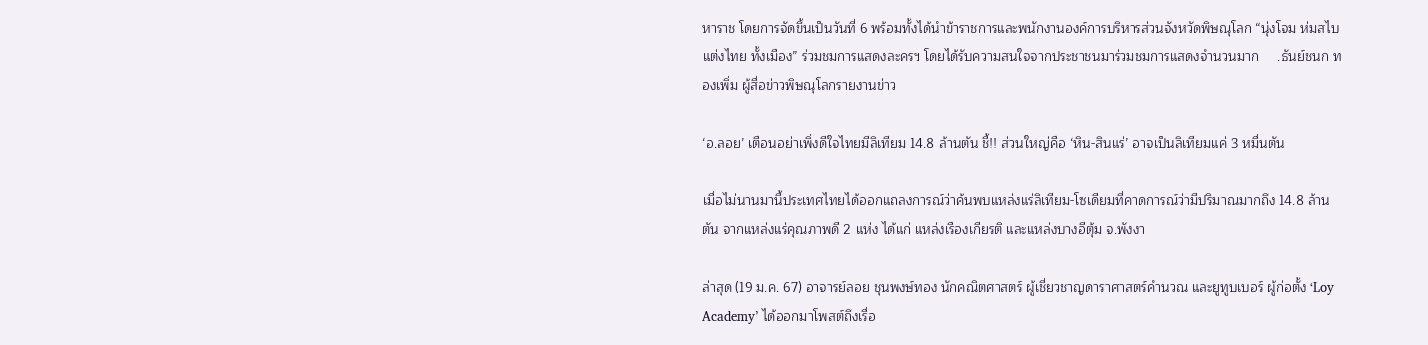หาราช โดยการจัดขึ้นเป็นวันที่ 6 พร้อมทั้งได้นำข้าราชการและพนักงานองค์การบริหารส่วนจังหวัดพิษณุโลก “นุ่งโจม ห่มสไบ แต่งไทย ทั้งเมือง” ร่วมชมการแสดงละครฯ โดยได้รับความสนใจจากประชาชนมาร่วมชมการแสดงจำนวนมาก     .ธันย์ชนก ทองเพิ่ม ผู้สื่อข่าวพิษณุโลกรายงานข่าว

‘อ.ลอย’ เตือนอย่าเพิ่งดีใจไทยมีลิเทียม 14.8 ล้านตัน ชี้!! ส่วนใหญ่คือ ‘หิน-สินแร่’ อาจเป็นลิเทียมแค่ 3 หมื่นตัน

เมื่อไม่นานมานี้ประเทศไทยได้ออกแถลงการณ์ว่าค้นพบแหล่งแร่ลิเทียม-โซเดียมที่คาดการณ์ว่ามีปริมาณมากถึง 14.8 ล้านตัน จากแหล่งแร่คุณภาพดี 2 แห่ง ได้แก่ แหล่งเรืองเกียรติ และแหล่งบางอีตุ้ม จ.พังงา

ล่าสุด (19 ม.ค. 67) อาจารย์ลอย ชุนพงษ์ทอง นักคณิตศาสตร์ ผู้เชี่ยวชาญดาราศาสตร์คำนวณ และยูทูบเบอร์ ผู้ก่อตั้ง ‘Loy Academy’ ได้ออกมาโพสต์ถึงเรื่อ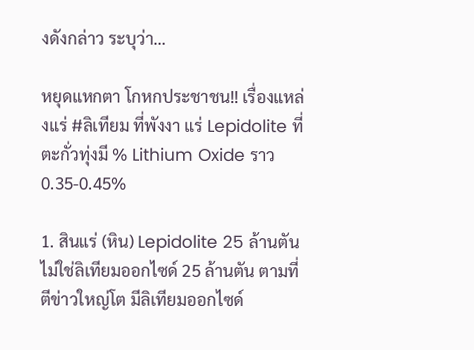งดังกล่าว ระบุว่า…

หยุดแหกตา โกหกประชาชน!! เรื่องแหล่งแร่ #ลิเทียม ที่พังงา แร่ Lepidolite ที่ตะกั่วทุ่งมี % Lithium Oxide ราว 0.35-0.45%

1. สินแร่ (หิน) Lepidolite 25 ล้านตัน ไม่ใช่ลิเทียมออกไซด์ 25 ล้านตัน ตามที่ตีข่าวใหญ่โต มีลิเทียมออกไซด์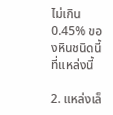ไม่เกิน 0.45% ของหินชนิดนี้ ที่แหล่งนี้

2. แหล่งเล็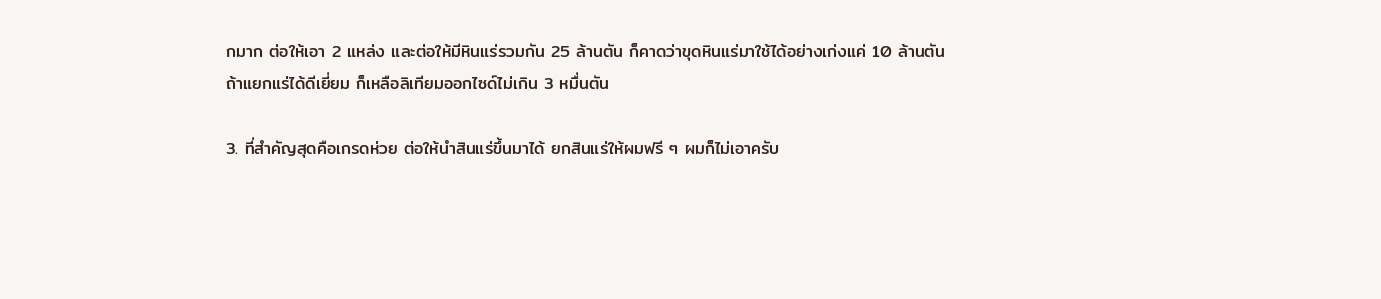กมาก ต่อให้เอา 2 แหล่ง และต่อให้มีหินแร่รวมกัน 25 ล้านตัน ก็คาดว่าขุดหินแร่มาใช้ได้อย่างเก่งแค่ 10 ล้านตัน ถ้าแยกแร่ได้ดีเยี่ยม ก็เหลือลิเทียมออกไซด์ไม่เกิน 3 หมื่นตัน

3. ที่สำคัญสุดคือเกรดห่วย ต่อให้นำสินแร่ขึ้นมาได้ ยกสินแร่ให้ผมฟรี ๆ ผมก็ไม่เอาครับ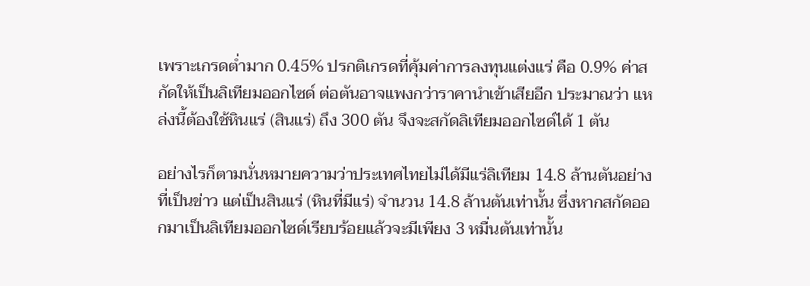เพราะเกรดต่ำมาก 0.45% ปรกติเกรดที่คุ้มค่าการลงทุนแต่งแร่ คือ 0.9% ค่าสกัดให้เป็นลิเทียมออกไซด์ ต่อตันอาจแพงกว่าราคานำเข้าเสียอีก ประมาณว่า แหล่งนี้ต้องใช้หินแร่ (สินแร่) ถึง 300 ตัน จึงจะสกัดลิเทียมออกไซด์ได้ 1 ตัน

อย่างไรก็ตามนั่นหมายความว่าประเทศไทยไม่ได้มีแร่ลิเทียม 14.8 ล้านตันอย่างที่เป็นข่าว แต่เป็นสินแร่ (หินที่มีแร่) จำนวน 14.8 ล้านตันเท่านั้น ซึ่งหากสกัดออกมาเป็นลิเทียมออกไซด์เรียบร้อยแล้วจะมีเพียง 3 หมื่นตันเท่านั้น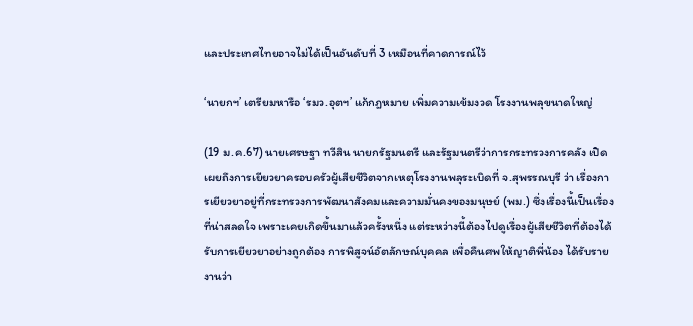และประเทศไทยอาจไม่ได้เป็นอันดับที่ 3 เหมือนที่คาดการณ์ไว้

‘นายกฯ’ เตรียมหารือ ‘รมว.อุตฯ’ แก้กฎหมาย เพิ่มความเข้มงวด โรงงานพลุขนาดใหญ่

(19 ม.ค.67) นายเศรษฐา ทวีสิน นายกรัฐมนตรี และรัฐมนตรีว่าการกระทรวงการคลัง เปิดเผยถึงการเยียวยาครอบครัวผู้เสียชีวิตจากเหตุโรงงานพลุระเบิดที่ จ.สุพรรณบุรี ว่า เรื่องการเยียวยาอยู่ที่กระทรวงการพัฒนาสังคมและความมั่นคงของมนุษย์ (พม.) ซึ่งเรื่องนี้เป็นเรื่องที่น่าสลดใจ เพราะเคยเกิดขึ้นมาแล้วครั้งหนึ่ง แต่ระหว่างนี้ต้องไปดูเรื่องผู้เสียชีวิตที่ต้องได้รับการเยียวยาอย่างถูกต้อง การพิสูจน์อัตลักษณ์บุคคล เพื่อคืนศพให้ญาติพี่น้อง ได้รับรายงานว่า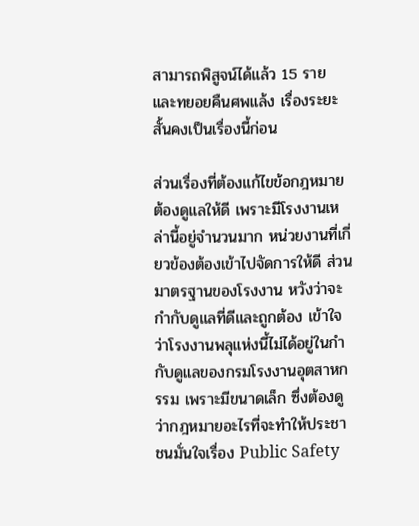สามารถพิสูจน์ได้แล้ว 15 ราย และทยอยคืนศพแล้ง เรื่องระยะสั้นคงเป็นเรื่องนี้ก่อน

ส่วนเรื่องที่ต้องแก้ไขข้อกฎหมาย ต้องดูแลให้ดี เพราะมีโรงงานเหล่านี้อยู่จำนวนมาก หน่วยงานที่เกี่ยวข้องต้องเข้าไปจัดการให้ดี ส่วนมาตรฐานของโรงงาน หวังว่าจะกำกับดูแลที่ดีและถูกต้อง เข้าใจว่าโรงงานพลุแห่งนี้ไม่ได้อยู่ในกำกับดูแลของกรมโรงงานอุตสาหกรรม เพราะมีขนาดเล็ก ซึ่งต้องดูว่ากฎหมายอะไรที่จะทำให้ประชาชนมั่นใจเรื่อง Public Safety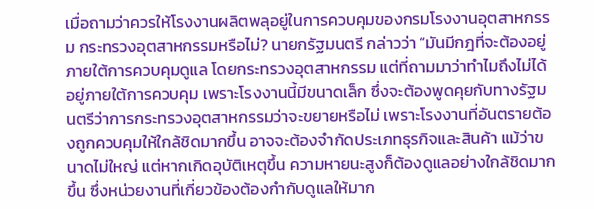เมื่อถามว่าควรให้โรงงานผลิตพลุอยู่ในการควบคุมของกรมโรงงานอุตสาหกรรม กระทรวงอุตสาหกรรมหรือไม่? นายกรัฐมนตรี กล่าวว่า “มันมีกฎที่จะต้องอยู่ภายใต้การควบคุมดูแล โดยกระทรวงอุตสาหกรรม แต่ที่ถามมาว่าทำไมถึงไม่ได้อยู่ภายใต้การควบคุม เพราะโรงงานนี้มีขนาดเล็ก ซึ่งจะต้องพูดคุยกับทางรัฐมนตรีว่าการกระทรวงอุตสาหกรรมว่าจะขยายหรือไม่ เพราะโรงงานที่อันตรายต้องถูกควบคุมให้ใกล้ชิดมากขึ้น อาจจะต้องจำกัดประเภทธุรกิจและสินค้า แม้ว่าขนาดไม่ใหญ่ แต่หากเกิดอุบัติเหตุขึ้น ความหายนะสูงก็ต้องดูแลอย่างใกล้ชิดมากขึ้น ซึ่งหน่วยงานที่เกี่ยวข้องต้องกำกับดูแลให้มาก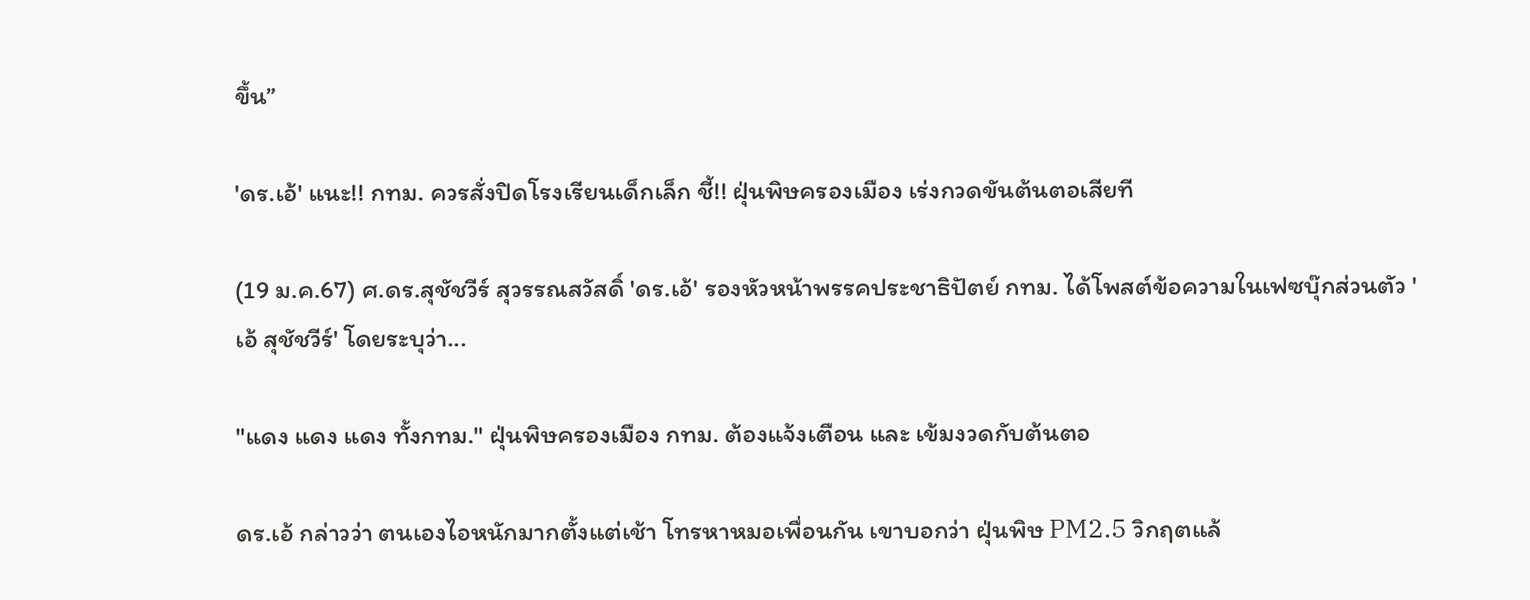ขึ้น”

'ดร.เอ้' แนะ!! กทม. ควรสั่งปิดโรงเรียนเด็กเล็ก ชี้!! ฝุ่นพิษครองเมือง เร่งกวดขันต้นตอเสียที

(19 ม.ค.67) ศ.ดร.สุชัชวีร์ สุวรรณสวัสดิ์ 'ดร.เอ้' รองหัวหน้าพรรคประชาธิปัตย์ กทม. ได้โพสต์ข้อความในเฟซบุ๊กส่วนตัว 'เอ้ สุชัชวีร์' โดยระบุว่า...

"แดง แดง แดง ทั้งกทม." ฝุ่นพิษครองเมือง กทม. ต้องแจ้งเตือน และ เข้มงวดกับต้นตอ

ดร.เอ้ กล่าวว่า ตนเองไอหนักมากตั้งแต่เช้า โทรหาหมอเพื่อนกัน เขาบอกว่า ฝุ่นพิษ PM2.5 วิกฤตแล้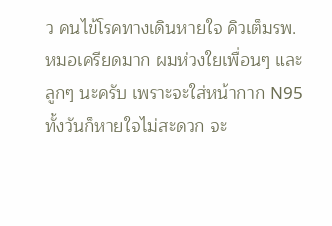ว คนไข้โรคทางเดินหายใจ คิวเต็มรพ. หมอเครียดมาก ผมห่วงใยเพื่อนๆ และลูกๆ นะครับ เพราะจะใส่หน้ากาก N95 ทั้งวันก็หายใจไม่สะดวก จะ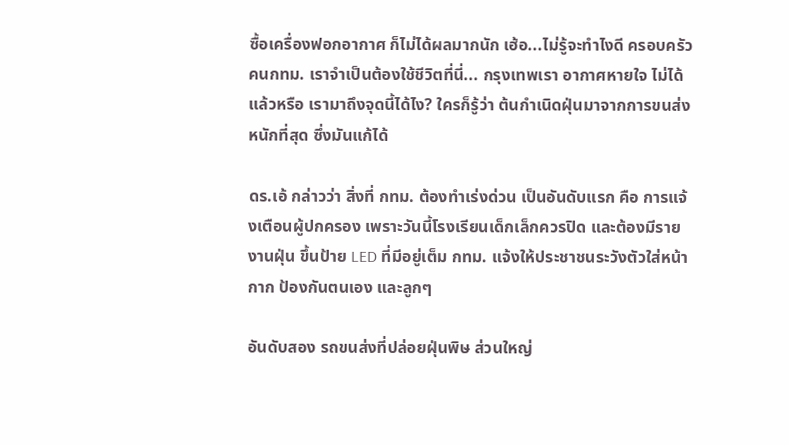ซื้อเครื่องฟอกอากาศ ก็ไม่ได้ผลมากนัก เฮ้อ...ไม่รู้จะทำไงดี ครอบครัวคนกทม. เราจำเป็นต้องใช้ชีวิตที่นี่... กรุงเทพเรา อากาศหายใจ ไม่ได้แล้วหรือ เรามาถึงจุดนี้ได้ไง? ใครก็รู้ว่า ต้นกำเนิดฝุ่นมาจากการขนส่ง หนักที่สุด ซึ่งมันแก้ได้

ดร.เอ้ กล่าวว่า สิ่งที่ กทม. ต้องทำเร่งด่วน เป็นอันดับแรก คือ การแจ้งเตือนผู้ปกครอง เพราะวันนี้โรงเรียนเด็กเล็กควรปิด และต้องมีรายงานฝุ่น ขึ้นป้าย LED ที่มีอยู่เต็ม กทม. แจ้งให้ประชาชนระวังตัวใส่หน้ากาก ป้องกันตนเอง และลูกๆ

อันดับสอง รถขนส่งที่ปล่อยฝุ่นพิษ ส่วนใหญ่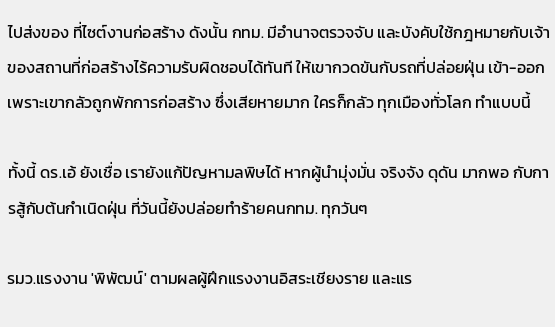ไปส่งของ ที่ไซต์งานก่อสร้าง ดังนั้น กทม. มีอำนาจตรวจจับ และบังคับใช้กฎหมายกับเจ้าของสถานที่ก่อสร้างไร้ความรับผิดชอบได้ทันที ให้เขากวดขันกับรถที่ปล่อยฝุ่น เข้า-ออก เพราะเขากลัวถูกพักการก่อสร้าง ซึ่งเสียหายมาก ใครก็กลัว ทุกเมืองทั่วโลก ทำแบบนี้

ทั้งนี้ ดร.เอ้ ยังเชื่อ เรายังแก้ปัญหามลพิษได้ หากผู้นำมุ่งมั่น จริงจัง ดุดัน มากพอ กับการสู้กับต้นกำเนิดฝุ่น ที่วันนี้ยังปล่อยทำร้ายคนกทม. ทุกวันๆ

รมว.แรงงาน 'พิพัฒน์' ตามผลผู้ฝึกแรงงานอิสระเชียงราย และแร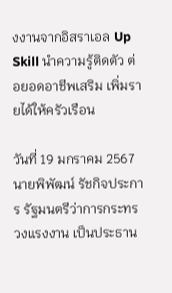งงานจากอิสราเอล Up Skill นำความรู้ติดตัว ต่อยอดอาชีพเสริม เพิ่มรายได้ให้ครัวเรือน

วันที่ 19 มกราคม 2567 นายพิพัฒน์ รัชกิจประการ รัฐมนตรีว่าการกระทรวงแรงงาน เป็นประธาน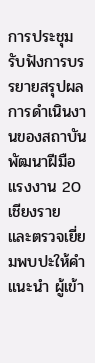การประชุมรับฟังการบรรยายสรุปผลการดำเนินงานของสถาบันพัฒนาฝีมือแรงงาน 20 เชียงราย และตรวจเยี่ยมพบปะให้คำแนะนำ ผู้เข้า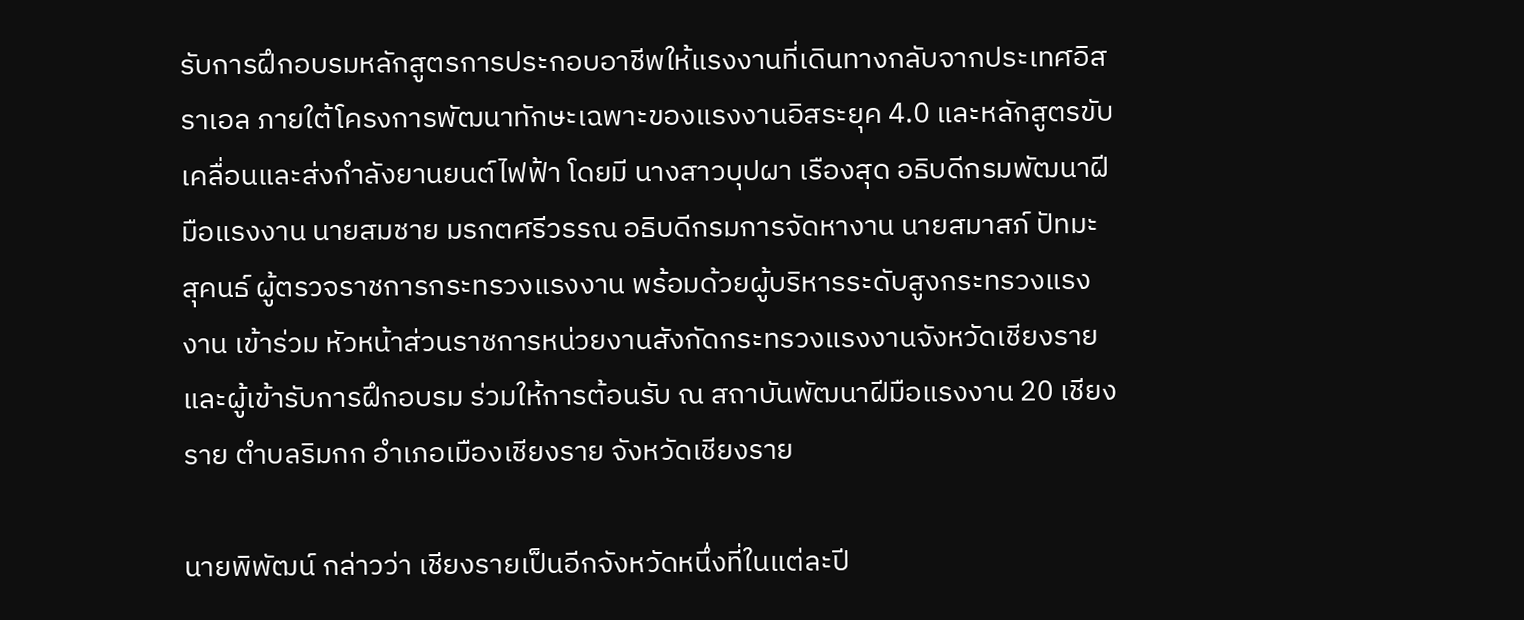รับการฝึกอบรมหลักสูตรการประกอบอาชีพให้แรงงานที่เดินทางกลับจากประเทศอิสราเอล ภายใต้โครงการพัฒนาทักษะเฉพาะของแรงงานอิสระยุค 4.0 และหลักสูตรขับเคลื่อนและส่งกำลังยานยนต์ไฟฟ้า โดยมี นางสาวบุปผา เรืองสุด อธิบดีกรมพัฒนาฝีมือแรงงาน นายสมชาย มรกตศรีวรรณ อธิบดีกรมการจัดหางาน นายสมาสภ์ ปัทมะสุคนธ์ ผู้ตรวจราชการกระทรวงแรงงาน พร้อมด้วยผู้บริหารระดับสูงกระทรวงแรงงาน เข้าร่วม หัวหน้าส่วนราชการหน่วยงานสังกัดกระทรวงแรงงานจังหวัดเชียงราย และผู้เข้ารับการฝึกอบรม ร่วมให้การต้อนรับ ณ สถาบันพัฒนาฝีมือแรงงาน 20 เชียงราย ตำบลริมกก อำเภอเมืองเชียงราย จังหวัดเชียงราย

นายพิพัฒน์ กล่าวว่า เชียงรายเป็นอีกจังหวัดหนึ่งที่ในแต่ละปี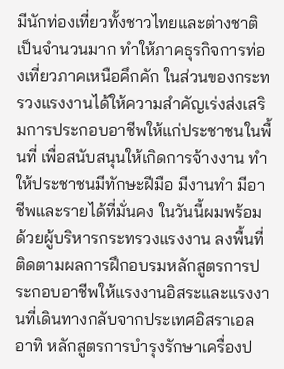มีนักท่องเที่ยวทั้งชาวไทยและต่างชาติเป็นจำนวนมาก ทำให้ภาคธุรกิจการท่องเที่ยวภาคเหนือคึกคัก ในส่วนของกระทรวงแรงงานได้ให้ความสำคัญเร่งส่งเสริมการประกอบอาชีพให้แก่ประชาชนในพื้นที่ เพื่อสนับสนุนให้เกิดการจ้างงาน ทำให้ประชาชนมีทักษะฝีมือ มีงานทำ มีอาชีพและรายได้ที่มั่นคง ในวันนี้ผมพร้อมด้วยผู้บริหารกระทรวงแรงงาน ลงพื้นที่ติดตามผลการฝึกอบรมหลักสูตรการประกอบอาชีพให้แรงงานอิสระและแรงงานที่เดินทางกลับจากประเทศอิสราเอล อาทิ หลักสูตรการบำรุงรักษาเครื่องป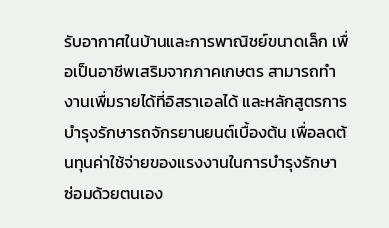รับอากาศในบ้านและการพาณิชย์ขนาดเล็ก เพื่อเป็นอาชีพเสริมจากภาคเกษตร สามารถทำงานเพื่มรายได้ที่อิสราเอลได้ และหลักสูตรการบำรุงรักษารถจักรยานยนต์เบื้องต้น เพื่อลดต้นทุนค่าใช้จ่ายของแรงงานในการบำรุงรักษา ซ่อมด้วยตนเอง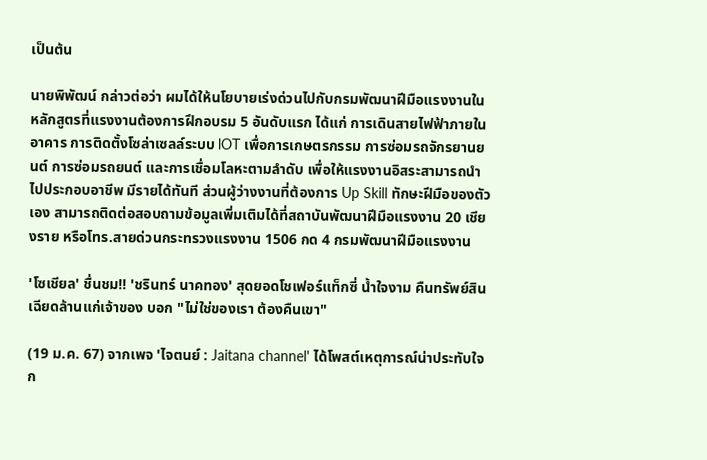เป็นต้น

นายพิพัฒน์ กล่าวต่อว่า ผมได้ให้นโยบายเร่งด่วนไปกับกรมพัฒนาฝีมือแรงงานในหลักสูตรที่แรงงานต้องการฝึกอบรม 5 อันดับแรก ได้แก่ การเดินสายไฟฟ้าภายในอาคาร การติดตั้งโซล่าเซลล์ระบบ lOT เพื่อการเกษตรกรรม การซ่อมรถจักรยานยนต์ การซ่อมรถยนต์ และการเชื่อมโลหะตามลำดับ เพื่อให้แรงงานอิสระสามารถนำไปประกอบอาชีพ มีรายได้ทันที ส่วนผู้ว่างงานที่ต้องการ Up Skill ทักษะฝีมือของตัวเอง สามารถติดต่อสอบถามข้อมูลเพิ่มเติมได้ที่สถาบันพัฒนาฝีมือแรงงาน 20 เชียงราย หรือโทร.สายด่วนกระทรวงแรงงาน 1506 กด 4 กรมพัฒนาฝีมือแรงงาน

'โซเชียล' ชื่นชม!! 'ชรินทร์ นาคทอง' สุดยอดโชเฟอร์แท็กซี่ น้ำใจงาม คืนทรัพย์สินเฉียดล้านแก่เจ้าของ บอก "ไม่ใช่ของเรา ต้องคืนเขา"

(19 ม.ค. 67) จากเพจ 'ไจตนย์ : Jaitana channel' ได้โพสต์เหตุการณ์น่าประทับใจ ก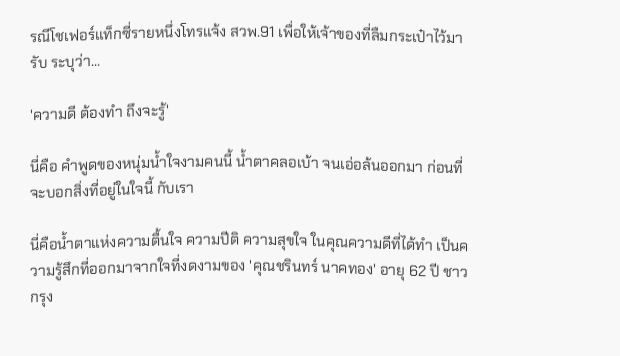รณีโชเฟอร์แท็กซี่รายหนึ่งโทรแจ้ง สวพ.91 เพื่อให้เจ้าของที่ลืมกระเป๋าไว้มารับ ระบุว่า...

'ความดี ต้องทำ ถึงจะรู้'

นี่คือ คำพูดของหนุ่มน้ำใจงามคนนี้ น้ำตาคลอเบ้า จนเอ่อล้นออกมา ก่อนที่จะบอกสิ่งที่อยู่ในใจนี้ กับเรา

นี่คือน้ำตาแห่งความตื้นใจ ความปีติ ความสุขใจ ในคุณความดีที่ได้ทำ เป็นความรู้สึกที่ออกมาจากใจที่งดงามของ 'คุณชรินทร์ นาคทอง' อายุ 62 ปี ชาวกรุง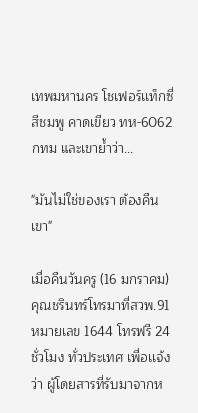เทพมหานคร โชเฟอร์เเท็กซี่ สีชมพู คาดเขียว ทห-6062 กทม และเขาย้ำว่า...

"มันไม่ใช่ของเรา ต้องคืนเขา"

เมื่อคืนวันครู (16 มกราคม) คุณชรินทร์โทรมาที่สวพ.91 หมายเลข 1644 โทรฟรี 24 ชั่วโมง ทั่วประเทศ เพื่อเเจ้งว่า ผู้โดยสารที่รับมาจากห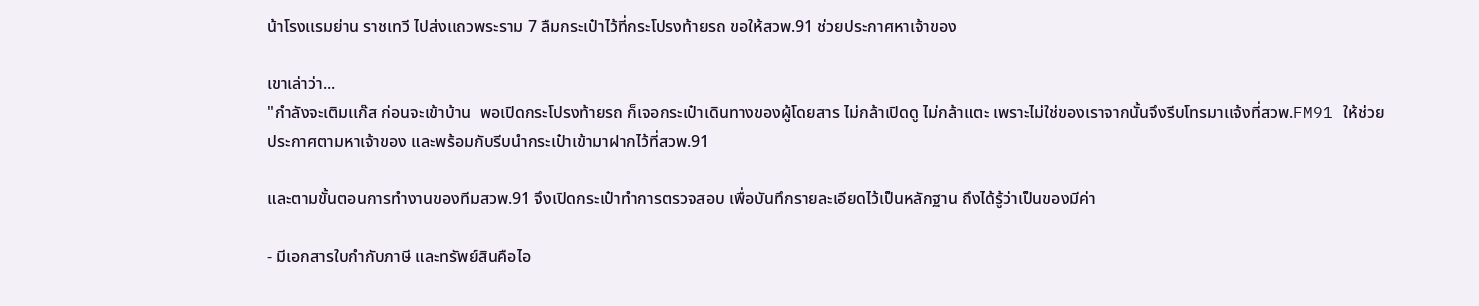น้าโรงเเรมย่าน ราชเทวี ไปส่งเเถวพระราม 7 ลืมกระเป๋าไว้ที่กระโปรงท้ายรถ ขอให้สวพ.91 ช่วยประกาศหาเจ้าของ

เขาเล่าว่า...
"กำลังจะเติมเเก๊ส ก่อนจะเข้าบ้าน  พอเปิดกระโปรงท้ายรถ ก็เจอกระเป๋าเดินทางของผู้โดยสาร ไม่กล้าเปิดดู ไม่กล้าแตะ เพราะไม่ใช่ของเราจากนั้นจึงรีบโทรมาเเจ้งที่สวพ.FM91 ให้ช่วยประกาศตามหาเจ้าของ และพร้อมกับรีบนำกระเป๋าเข้ามาฝากไว้ที่สวพ.91

และตามขั้นตอนการทำงานของทีมสวพ.91 จึงเปิดกระเป๋าทำการตรวจสอบ เพื่อบันทึกรายละเอียดไว้เป็นหลักฐาน ถึงได้รู้ว่าเป็นของมีค่า

- มีเอกสารใบกำกับภาษี และทรัพย์สินคือไอ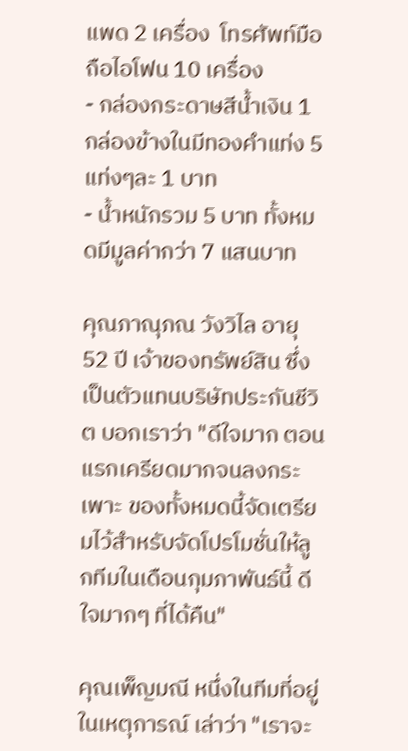แพด 2 เครื่อง  โทรศัพท์มือถือไอโฟน 10 เครื่อง
- กล่องกระดาษสีน้ำเงิน 1 กล่องข้างในมีทองคำแท่ง 5 แท่งๆละ 1 บาท
- น้ำหนักรวม 5 บาท ทั้งหมดมีมูลค่ากว่า 7 แสนบาท

คุณภาณุภณ วังวิไล อายุ 52 ปี เจ้าของทรัพย์สิน ซึ่งเป็นตัวแทนบริษัทประกันชีวิต บอกเราว่า "ดีใจมาก ตอนแรกเครียดมากจนลงกระเพาะ ของทั้งหมดนี้จัดเตรียมไว้สำหรับจัดโปรโมชั่นให้ลูกทีมในเดือนกุมภาพันธ์นี้ ดีใจมากๆ ที่ได้คืน"

คุณเพ็ญมณี หนึ่งในทีมที่อยู่ในเหตุการณ์ เล่าว่า "เราจะ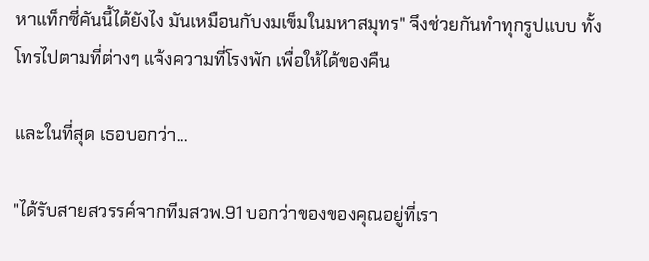หาแท็กซี่คันนี้ได้ยังไง มันเหมือนกับงมเข็มในมหาสมุทร" จึงช่วยกันทำทุกรูปแบบ ทั้งโทรไปตามที่ต่างๆ แจ้งความที่โรงพัก เพื่อให้ได้ของคืน

และในที่สุด เธอบอกว่า...

"ได้รับสายสวรรค์จากทีมสวพ.91 บอกว่าของของคุณอยู่ที่เรา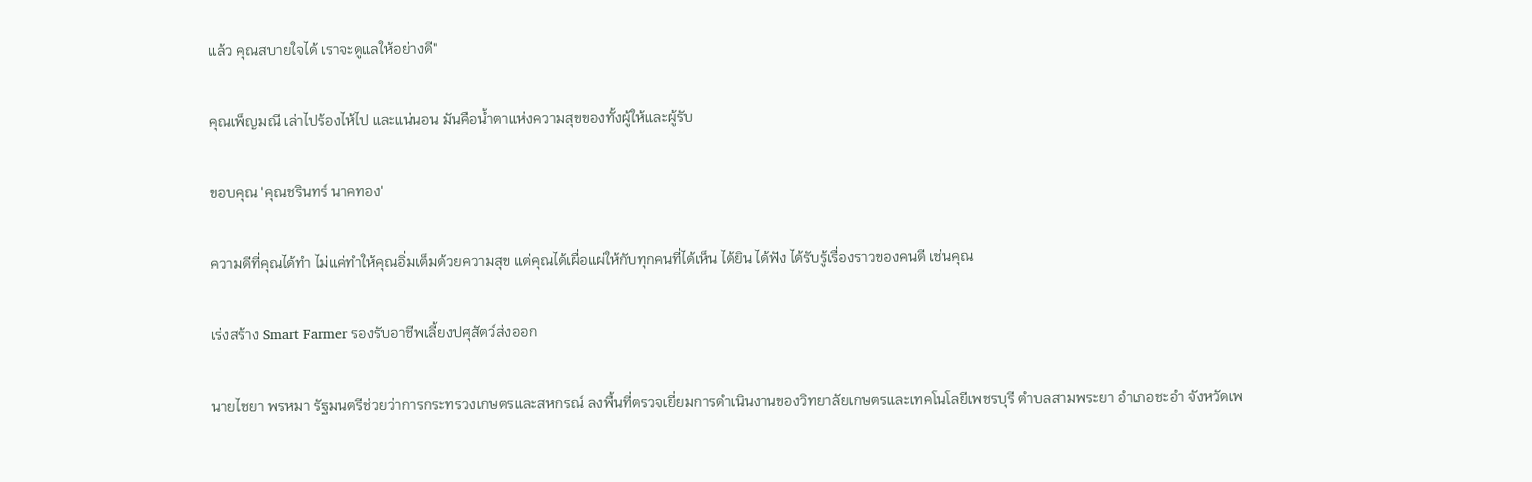แล้ว คุณสบายใจได้ เราจะดูแลให้อย่างดี"

คุณเพ็ญมณี เล่าไปร้องไห้ไป และแน่นอน มันคือน้ำตาแห่งความสุขของทั้งผู้ให้และผู้รับ

ขอบคุณ 'คุณชรินทร์ นาคทอง'

ความดีที่คุณได้ทำ ไม่แค่ทำให้คุณอิ่มเต็มด้วยความสุข แต่คุณได้เผื่อแผ่ให้กับทุกคนที่ได้เห็น ได้ยิน ได้ฟัง ได้รับรู้เรื่องราวของคนดี เช่นคุณ

เร่งสร้าง Smart Farmer รองรับอาชีพเลี้ยงปศุสัตว์ส่งออก

นายไชยา พรหมา รัฐมนตรีช่วยว่าการกระทรวงเกษตรและสหกรณ์ ลงพื้นที่ตรวจเยี่ยมการดำเนินงานของวิทยาลัยเกษตรและเทคโนโลยีเพชรบุรี ตำบลสามพระยา อำเภอชะอำ จังหวัดเพ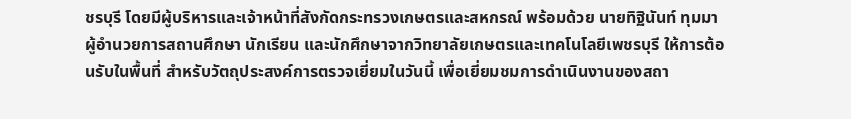ชรบุรี โดยมีผู้บริหารและเจ้าหน้าที่สังกัดกระทรวงเกษตรและสหกรณ์ พร้อมด้วย นายทิฐินันท์ ทุมมา ผู้อำนวยการสถานศึกษา นักเรียน และนักศึกษาจากวิทยาลัยเกษตรและเทคโนโลยีเพชรบุรี ให้การต้อนรับในพื้นที่ สำหรับวัตถุประสงค์การตรวจเยี่ยมในวันนี้ เพื่อเยี่ยมชมการดำเนินงานของสถา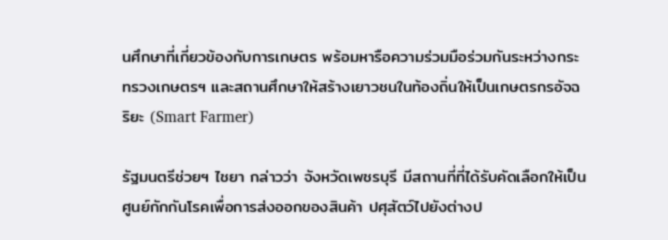นศึกษาที่เกี่ยวข้องกับการเกษตร พร้อมหารือความร่วมมือร่วมกันระหว่างกระทรวงเกษตรฯ และสถานศึกษาให้สร้างเยาวชนในท้องถิ่นให้เป็นเกษตรกรอัจฉริยะ (Smart Farmer)

รัฐมนตรีช่วยฯ ไชยา กล่าวว่า จังหวัดเพชรบุรี มีสถานที่ที่ได้รับคัดเลือกให้เป็นศูนย์กักกันโรคเพื่อการส่งออกของสินค้า ปศุสัตว์ไปยังต่างป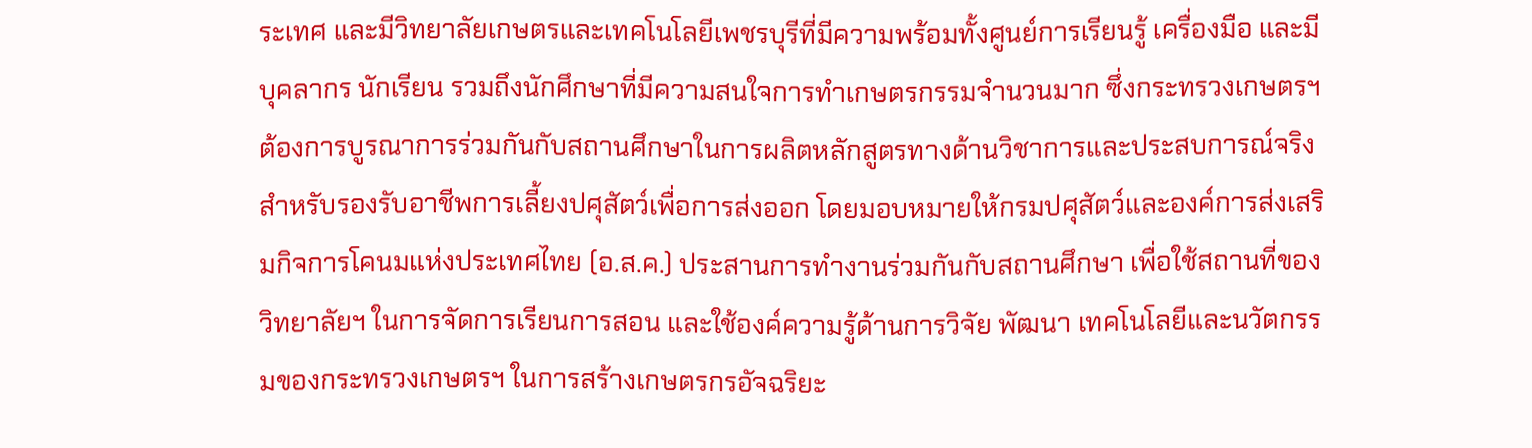ระเทศ และมีวิทยาลัยเกษตรและเทคโนโลยีเพชรบุรีที่มีความพร้อมทั้งศูนย์การเรียนรู้ เครื่องมือ และมีบุคลากร นักเรียน รวมถึงนักศึกษาที่มีความสนใจการทำเกษตรกรรมจำนวนมาก ซึ่งกระทรวงเกษตรฯ ต้องการบูรณาการร่วมกันกับสถานศึกษาในการผลิตหลักสูตรทางด้านวิชาการและประสบการณ์จริง สำหรับรองรับอาชีพการเลี้ยงปศุสัตว์เพื่อการส่งออก โดยมอบหมายให้กรมปศุสัตว์และองค์การส่งเสริมกิจการโคนมแห่งประเทศไทย (อ.ส.ค.) ประสานการทำงานร่วมกันกับสถานศึกษา เพื่อใช้สถานที่ของวิทยาลัยฯ ในการจัดการเรียนการสอน และใช้องค์ความรู้ด้านการวิจัย พัฒนา เทคโนโลยีและนวัตกรรมของกระทรวงเกษตรฯ ในการสร้างเกษตรกรอัจฉริยะ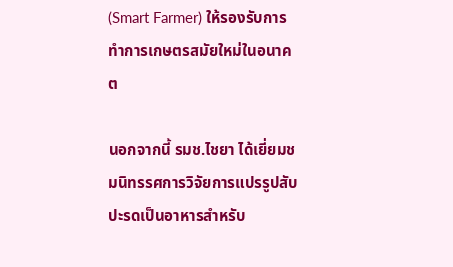(Smart Farmer) ให้รองรับการทำการเกษตรสมัยใหม่ในอนาคต

นอกจากนี้ รมช.ไชยา ได้เยี่ยมชมนิทรรศการวิจัยการแปรรูปสับปะรดเป็นอาหารสำหรับ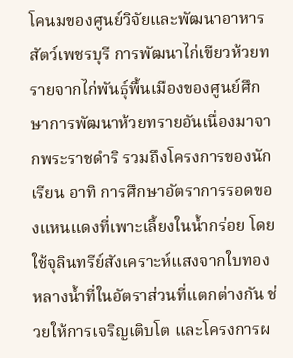โคนมของศูนย์วิจัยและพัฒนาอาหารสัตว์เพชรบุรี การพัฒนาไก่เขียวห้วยทรายจากไก่พันธุ์พื้นเมืองของศูนย์ศึกษาการพัฒนาห้วยทรายอันเนื่องมาจากพระราชดำริ รวมถึงโครงการของนักเรียน อาทิ การศึกษาอัตราการรอดของแหนแดงที่เพาะเลี้ยงในน้ำกร่อย โดยใช้จุลินทรีย์สังเคราะห์แสงจากใบทองหลางน้ำที่ในอัตราส่วนที่แตกต่างกัน ช่วยให้การเจริญเติบโต และโครงการผ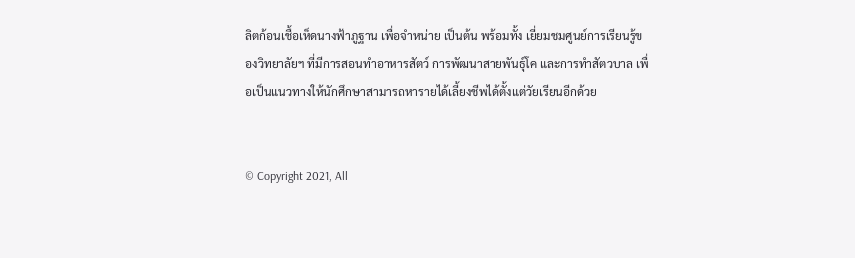ลิตก้อนเชื้อเห็ดนางฟ้าภูฐาน เพื่อจำหน่าย เป็นต้น พร้อมทั้ง เยี่ยมชมศูนย์การเรียนรู้ของวิทยาลัยฯ ที่มีการสอนทำอาหารสัตว์ การพัฒนาสายพันธุ์โค และการทำสัตวบาล เพื่อเป็นแนวทางให้นักศึกษาสามารถหารายได้เลี้ยงชีพได้ตั้งแต่วัยเรียนอีกด้วย


© Copyright 2021, All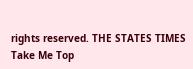rights reserved. THE STATES TIMES
Take Me Top